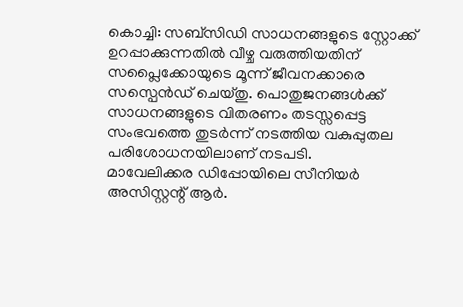കൊച്ചി: സബ്സിഡി സാധനങ്ങളുടെ സ്റ്റോക്ക് ഉറപ്പാക്കുന്നതിൽ വീഴ്ച വരുത്തിയതിന് സപ്ലൈക്കോയുടെ മൂന്ന് ജീവനക്കാരെ സസ്പെൻഡ് ചെയ്തു. പൊതുജനങ്ങൾക്ക് സാധനങ്ങളുടെ വിതരണം തടസ്സപ്പെട്ട സംഭവത്തെ തുടർന്ന് നടത്തിയ വകുപ്പുതല പരിശോധനയിലാണ് നടപടി.
മാവേലിക്കര ഡിപ്പോയിലെ സീനിയർ അസിസ്റ്റന്റ് ആർ.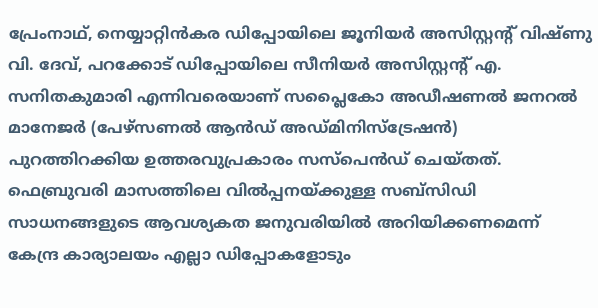പ്രേംനാഥ്, നെയ്യാറ്റിൻകര ഡിപ്പോയിലെ ജൂനിയർ അസിസ്റ്റന്റ് വിഷ്ണു വി. ദേവ്, പറക്കോട് ഡിപ്പോയിലെ സീനിയർ അസിസ്റ്റന്റ് എ. സനിതകുമാരി എന്നിവരെയാണ് സപ്ലൈകോ അഡീഷണൽ ജനറൽ മാനേജർ (പേഴ്സണൽ ആൻഡ് അഡ്മിനിസ്ട്രേഷൻ) പുറത്തിറക്കിയ ഉത്തരവുപ്രകാരം സസ്പെൻഡ് ചെയ്തത്.
ഫെബ്രുവരി മാസത്തിലെ വിൽപ്പനയ്ക്കുള്ള സബ്സിഡി സാധനങ്ങളുടെ ആവശ്യകത ജനുവരിയിൽ അറിയിക്കണമെന്ന് കേന്ദ്ര കാര്യാലയം എല്ലാ ഡിപ്പോകളോടും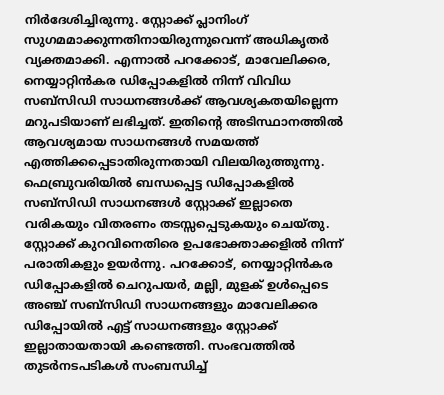നിർദേശിച്ചിരുന്നു. സ്റ്റോക്ക് പ്ലാനിംഗ് സുഗമമാക്കുന്നതിനായിരുന്നുവെന്ന് അധികൃതർ വ്യക്തമാക്കി. എന്നാൽ പറക്കോട്, മാവേലിക്കര, നെയ്യാറ്റിൻകര ഡിപ്പോകളിൽ നിന്ന് വിവിധ സബ്സിഡി സാധനങ്ങൾക്ക് ആവശ്യകതയില്ലെന്ന മറുപടിയാണ് ലഭിച്ചത്. ഇതിന്റെ അടിസ്ഥാനത്തിൽ ആവശ്യമായ സാധനങ്ങൾ സമയത്ത് എത്തിക്കപ്പെടാതിരുന്നതായി വിലയിരുത്തുന്നു.
ഫെബ്രുവരിയിൽ ബന്ധപ്പെട്ട ഡിപ്പോകളിൽ സബ്സിഡി സാധനങ്ങൾ സ്റ്റോക്ക് ഇല്ലാതെ വരികയും വിതരണം തടസ്സപ്പെടുകയും ചെയ്തു. സ്റ്റോക്ക് കുറവിനെതിരെ ഉപഭോക്താക്കളിൽ നിന്ന് പരാതികളും ഉയർന്നു. പറക്കോട്, നെയ്യാറ്റിൻകര ഡിപ്പോകളിൽ ചെറുപയർ, മല്ലി, മുളക് ഉൾപ്പെടെ അഞ്ച് സബ്സിഡി സാധനങ്ങളും മാവേലിക്കര ഡിപ്പോയിൽ എട്ട് സാധനങ്ങളും സ്റ്റോക്ക് ഇല്ലാതായതായി കണ്ടെത്തി. സംഭവത്തിൽ തുടർനടപടികൾ സംബന്ധിച്ച്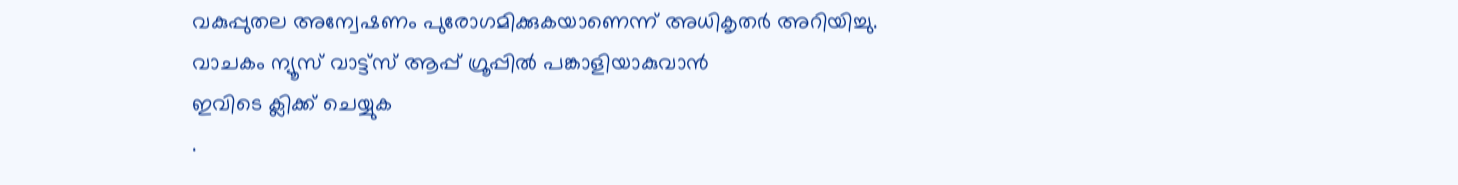വകുപ്പുതല അന്വേഷണം പുരോഗമിക്കുകയാണെന്ന് അധികൃതർ അറിയിച്ചു.
വാചകം ന്യൂസ് വാട്ട്സ് ആപ്പ് ഗ്രൂപ്പിൽ പങ്കാളിയാകുവാൻ
ഇവിടെ ക്ലിക്ക് ചെയ്യുക
.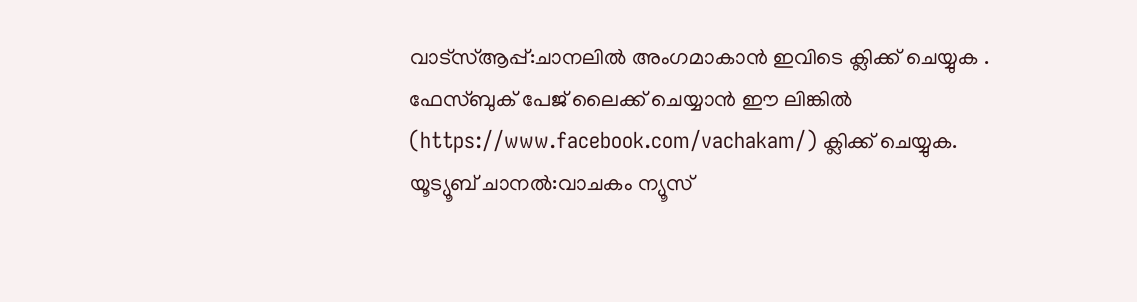വാട്സ്ആപ്പ്:ചാനലിൽ അംഗമാകാൻ ഇവിടെ ക്ലിക്ക് ചെയ്യുക .
ഫേസ്ബുക് പേജ് ലൈക്ക് ചെയ്യാൻ ഈ ലിങ്കിൽ (https://www.facebook.com/vachakam/) ക്ലിക്ക് ചെയ്യുക.
യൂട്യൂബ് ചാനൽ:വാചകം ന്യൂസ്